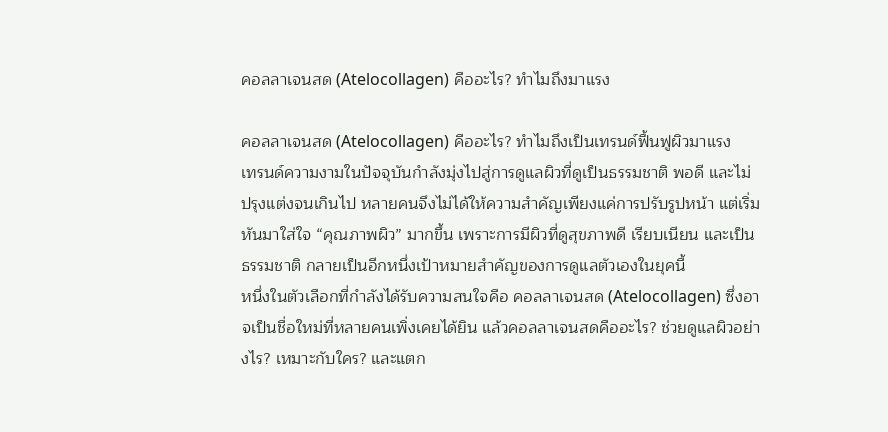คอลลาเจนสด (Atelocollagen) คืออะไร? ทำไมถึงมาแรง

คอลลาเจนสด (Atelocollagen) คืออะไร? ทำไมถึงเป็นเทรนด์ฟื้นฟูผิวมาแรง
เทรนด์ความงามในปัจจุบันกำลังมุ่งไปสู่การดูแลผิวที่ดูเป็นธรรมชาติ พอดี และไม่ปรุงแต่งจนเกินไป หลายคนจึงไม่ได้ให้ความสำคัญเพียงแค่การปรับรูปหน้า แต่เริ่มหันมาใส่ใจ “คุณภาพผิว” มากขึ้น เพราะการมีผิวที่ดูสุขภาพดี เรียบเนียน และเป็นธรรมชาติ กลายเป็นอีกหนึ่งเป้าหมายสำคัญของการดูแลตัวเองในยุคนี้
หนึ่งในตัวเลือกที่กำลังได้รับความสนใจคือ คอลลาเจนสด (Atelocollagen) ซึ่งอาจเป็นชื่อใหม่ที่หลายคนเพิ่งเคยได้ยิน แล้วคอลลาเจนสดคืออะไร? ช่วยดูแลผิวอย่างไร? เหมาะกับใคร? และแตก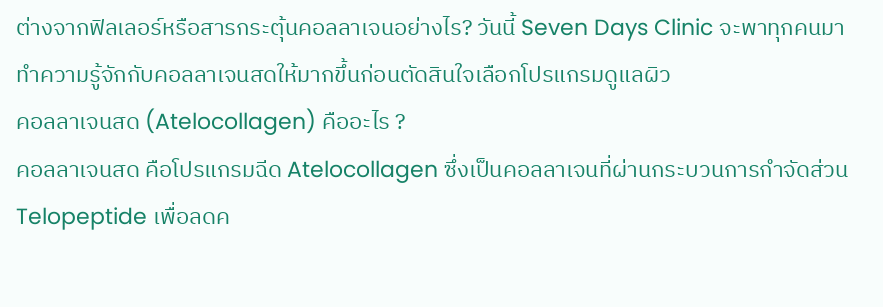ต่างจากฟิลเลอร์หรือสารกระตุ้นคอลลาเจนอย่างไร? วันนี้ Seven Days Clinic จะพาทุกคนมาทำความรู้จักกับคอลลาเจนสดให้มากขึ้นก่อนตัดสินใจเลือกโปรแกรมดูแลผิว
คอลลาเจนสด (Atelocollagen) คืออะไร ?
คอลลาเจนสด คือโปรแกรมฉีด Atelocollagen ซึ่งเป็นคอลลาเจนที่ผ่านกระบวนการกำจัดส่วน Telopeptide เพื่อลดค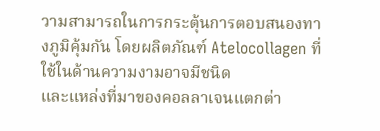วามสามารถในการกระตุ้นการตอบสนองทางภูมิคุ้มกัน โดยผลิตภัณฑ์ Atelocollagen ที่ใช้ในด้านความงามอาจมีชนิด
และแหล่งที่มาของคอลลาเจนแตกต่า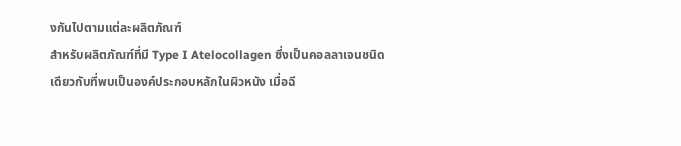งกันไปตามแต่ละผลิตภัณฑ์
สำหรับผลิตภัณฑ์ที่มี Type I Atelocollagen ซึ่งเป็นคอลลาเจนชนิดเดียวกับที่พบเป็นองค์ประกอบหลักในผิวหนัง เมื่อฉี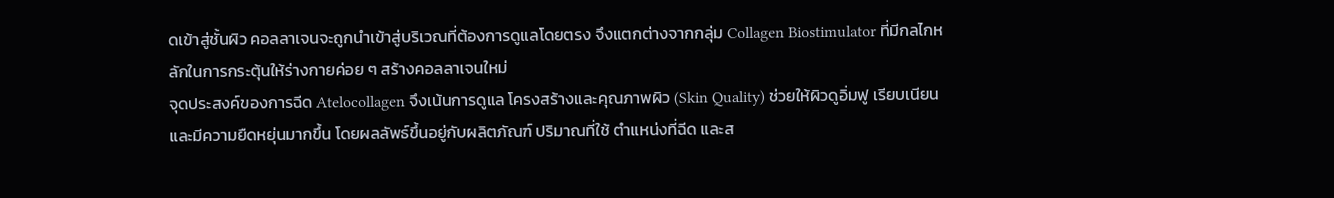ดเข้าสู่ชั้นผิว คอลลาเจนจะถูกนำเข้าสู่บริเวณที่ต้องการดูแลโดยตรง จึงแตกต่างจากกลุ่ม Collagen Biostimulator ที่มีกลไกหลักในการกระตุ้นให้ร่างกายค่อย ๆ สร้างคอลลาเจนใหม่
จุดประสงค์ของการฉีด Atelocollagen จึงเน้นการดูแล โครงสร้างและคุณภาพผิว (Skin Quality) ช่วยให้ผิวดูอิ่มฟู เรียบเนียน และมีความยืดหยุ่นมากขึ้น โดยผลลัพธ์ขึ้นอยู่กับผลิตภัณฑ์ ปริมาณที่ใช้ ตำแหน่งที่ฉีด และส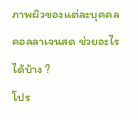ภาพผิวของแต่ละบุคคล
คอลลาเจนสด ช่วยอะไรได้บ้าง ?
โปร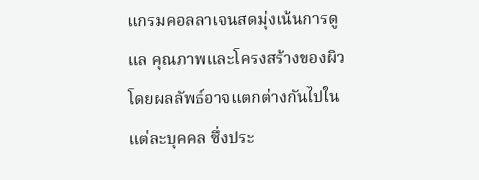แกรมคอลลาเจนสดมุ่งเน้นการดูแล คุณภาพและโครงสร้างของผิว โดยผลลัพธ์อาจแตกต่างกันไปในแต่ละบุคคล ซึ่งประ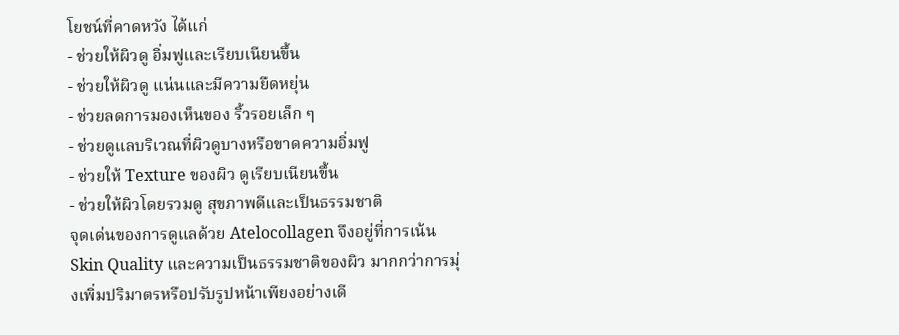โยชน์ที่คาดหวัง ได้แก่
- ช่วยให้ผิวดู อิ่มฟูและเรียบเนียนขึ้น
- ช่วยให้ผิวดู แน่นและมีความยืดหยุ่น
- ช่วยลดการมองเห็นของ ริ้วรอยเล็ก ๆ
- ช่วยดูแลบริเวณที่ผิวดูบางหรือขาดความอิ่มฟู
- ช่วยให้ Texture ของผิว ดูเรียบเนียนขึ้น
- ช่วยให้ผิวโดยรวมดู สุขภาพดีและเป็นธรรมชาติ
จุดเด่นของการดูแลด้วย Atelocollagen จึงอยู่ที่การเน้น Skin Quality และความเป็นธรรมชาติของผิว มากกว่าการมุ่งเพิ่มปริมาตรหรือปรับรูปหน้าเพียงอย่างเดี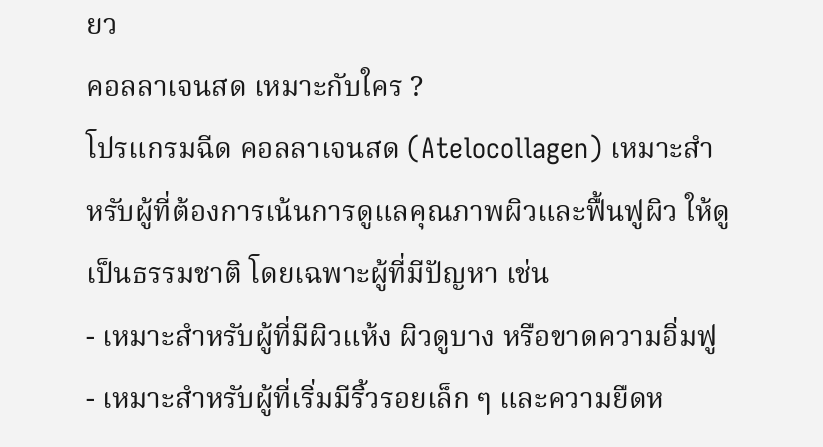ยว
คอลลาเจนสด เหมาะกับใคร ?
โปรแกรมฉีด คอลลาเจนสด (Atelocollagen) เหมาะสำหรับผู้ที่ต้องการเน้นการดูแลคุณภาพผิวและฟื้นฟูผิว ให้ดูเป็นธรรมชาติ โดยเฉพาะผู้ที่มีปัญหา เช่น
- เหมาะสำหรับผู้ที่มีผิวแห้ง ผิวดูบาง หรือขาดความอิ่มฟู
- เหมาะสำหรับผู้ที่เริ่มมีริ้วรอยเล็ก ๆ และความยืดห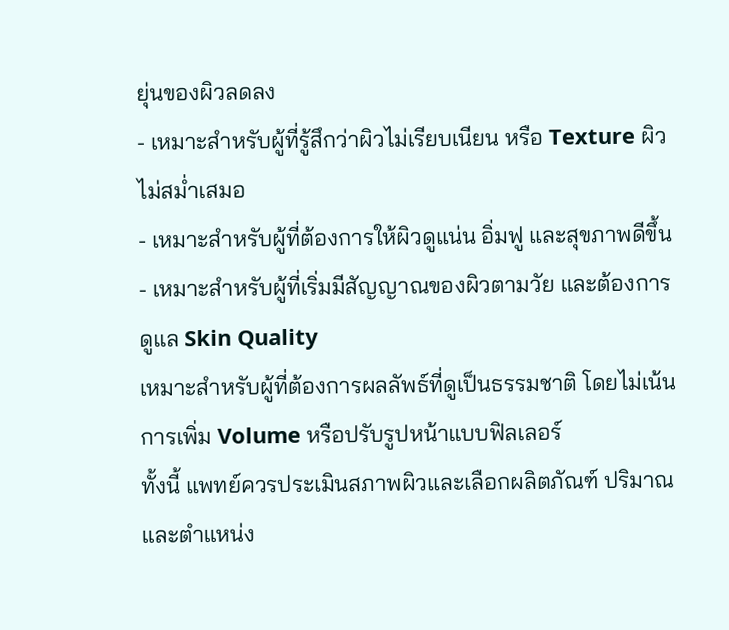ยุ่นของผิวลดลง
- เหมาะสำหรับผู้ที่รู้สึกว่าผิวไม่เรียบเนียน หรือ Texture ผิวไม่สม่ำเสมอ
- เหมาะสำหรับผู้ที่ต้องการให้ผิวดูแน่น อิ่มฟู และสุขภาพดีขึ้น
- เหมาะสำหรับผู้ที่เริ่มมีสัญญาณของผิวตามวัย และต้องการดูแล Skin Quality
เหมาะสำหรับผู้ที่ต้องการผลลัพธ์ที่ดูเป็นธรรมชาติ โดยไม่เน้นการเพิ่ม Volume หรือปรับรูปหน้าแบบฟิลเลอร์
ทั้งนี้ แพทย์ควรประเมินสภาพผิวและเลือกผลิตภัณฑ์ ปริมาณ และตำแหน่ง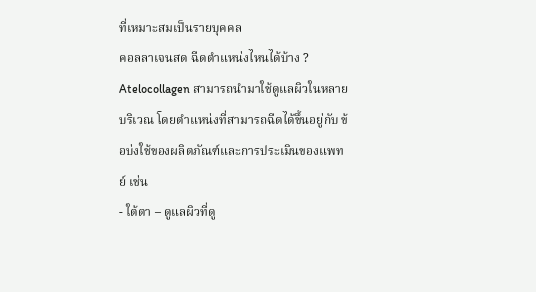ที่เหมาะสมเป็นรายบุคคล
คอลลาเจนสด ฉีดตำแหน่งไหนได้บ้าง ?
Atelocollagen สามารถนำมาใช้ดูแลผิวในหลายบริเวณ โดยตำแหน่งที่สามารถฉีดได้ขึ้นอยู่กับ ข้อบ่งใช้ของผลิตภัณฑ์และการประเมินของแพทย์ เช่น
- ใต้ตา – ดูแลผิวที่ดู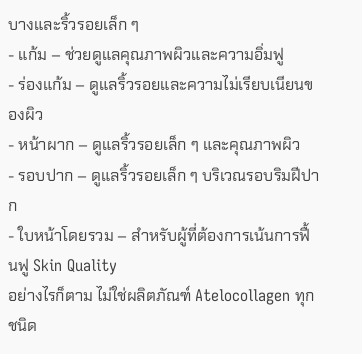บางและริ้วรอยเล็ก ๆ
- แก้ม – ช่วยดูแลคุณภาพผิวและความอิ่มฟู
- ร่องแก้ม – ดูแลริ้วรอยและความไม่เรียบเนียนของผิว
- หน้าผาก – ดูแลริ้วรอยเล็ก ๆ และคุณภาพผิว
- รอบปาก – ดูแลริ้วรอยเล็ก ๆ บริเวณรอบริมฝีปาก
- ใบหน้าโดยรวม – สำหรับผู้ที่ต้องการเน้นการฟื้นฟู Skin Quality
อย่างไรก็ตาม ไม่ใช่ผลิตภัณฑ์ Atelocollagen ทุกชนิด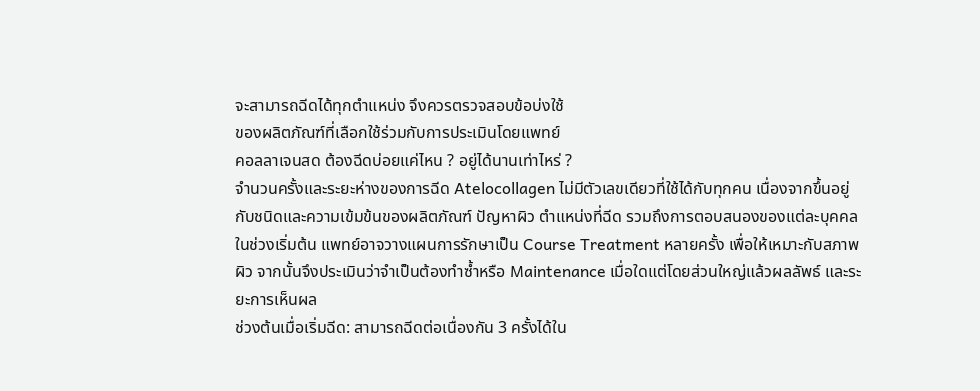จะสามารถฉีดได้ทุกตำแหน่ง จึงควรตรวจสอบข้อบ่งใช้
ของผลิตภัณฑ์ที่เลือกใช้ร่วมกับการประเมินโดยแพทย์
คอลลาเจนสด ต้องฉีดบ่อยแค่ไหน ? อยู่ได้นานเท่าไหร่ ?
จำนวนครั้งและระยะห่างของการฉีด Atelocollagen ไม่มีตัวเลขเดียวที่ใช้ได้กับทุกคน เนื่องจากขึ้นอยู่กับชนิดและความเข้มข้นของผลิตภัณฑ์ ปัญหาผิว ตำแหน่งที่ฉีด รวมถึงการตอบสนองของแต่ละบุคคล
ในช่วงเริ่มต้น แพทย์อาจวางแผนการรักษาเป็น Course Treatment หลายครั้ง เพื่อให้เหมาะกับสภาพผิว จากนั้นจึงประเมินว่าจำเป็นต้องทำซ้ำหรือ Maintenance เมื่อใดแต่โดยส่วนใหญ่แล้วผลลัพธ์ และระยะการเห็นผล
ช่วงต้นเมื่อเริ่มฉีด: สามารถฉีดต่อเนื่องกัน 3 ครั้งได้ใน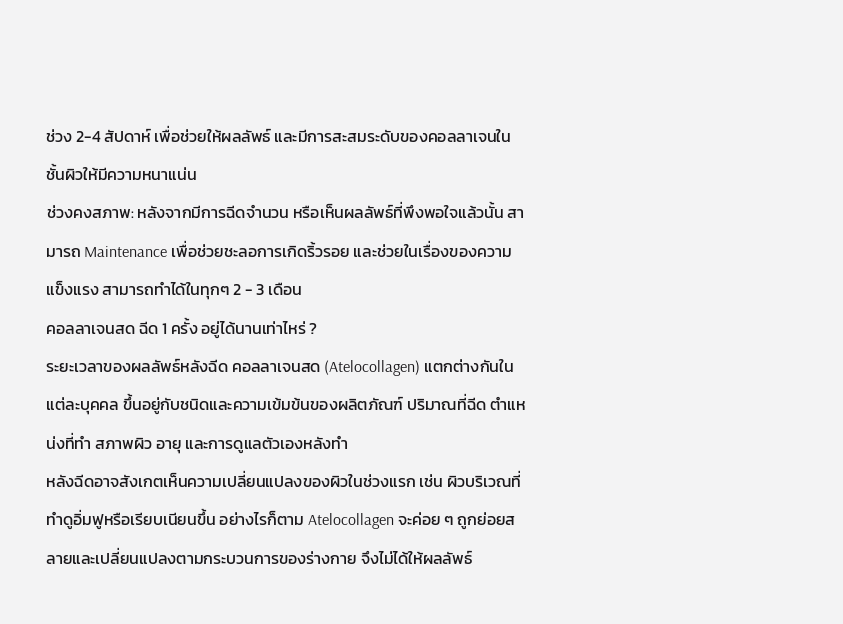ช่วง 2-4 สัปดาห์ เพื่อช่วยให้ผลลัพธ์ และมีการสะสมระดับของคอลลาเจนในชั้นผิวให้มีความหนาแน่น
ช่วงคงสภาพ: หลังจากมีการฉีดจำนวน หรือเห็นผลลัพธ์ที่พึงพอใจแล้วนั้น สามารถ Maintenance เพื่อช่วยชะลอการเกิดริ้วรอย และช่วยในเรื่องของความแข็งแรง สามารถทำได้ในทุกๆ 2 - 3 เดือน
คอลลาเจนสด ฉีด 1 ครั้ง อยู่ได้นานเท่าไหร่ ?
ระยะเวลาของผลลัพธ์หลังฉีด คอลลาเจนสด (Atelocollagen) แตกต่างกันในแต่ละบุคคล ขึ้นอยู่กับชนิดและความเข้มข้นของผลิตภัณฑ์ ปริมาณที่ฉีด ตำแหน่งที่ทำ สภาพผิว อายุ และการดูแลตัวเองหลังทำ
หลังฉีดอาจสังเกตเห็นความเปลี่ยนแปลงของผิวในช่วงแรก เช่น ผิวบริเวณที่ทำดูอิ่มฟูหรือเรียบเนียนขึ้น อย่างไรก็ตาม Atelocollagen จะค่อย ๆ ถูกย่อยสลายและเปลี่ยนแปลงตามกระบวนการของร่างกาย จึงไม่ได้ให้ผลลัพธ์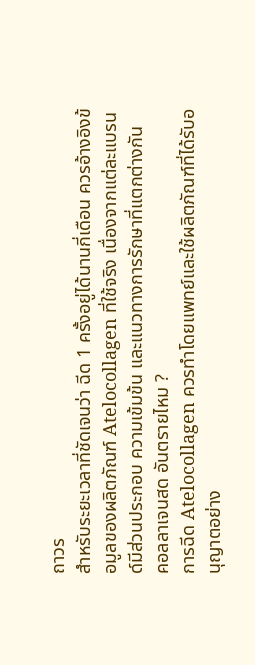ถาวร
สำหรับระยะเวลาที่ชัดเจนว่า ฉีด 1 ครั้งอยู่ได้นานกี่เดือน ควรอ้างอิงข้อมูลของผลิตภัณฑ์ Atelocollagen ที่ใช้จริง เนื่องจากแต่ละแบรนด์มีส่วนประกอบ ความเข้มข้น และแนวทางการรักษาที่แตกต่างกัน
คอลลาเจนสด อันตรายไหม ?
การฉีด Atelocollagen ควรทำโดยแพทย์และใช้ผลิตภัณฑ์ที่ได้รับอนุญาตอย่าง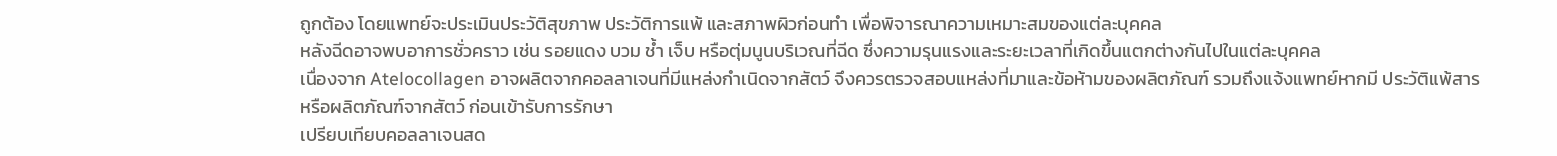ถูกต้อง โดยแพทย์จะประเมินประวัติสุขภาพ ประวัติการแพ้ และสภาพผิวก่อนทำ เพื่อพิจารณาความเหมาะสมของแต่ละบุคคล
หลังฉีดอาจพบอาการชั่วคราว เช่น รอยแดง บวม ช้ำ เจ็บ หรือตุ่มนูนบริเวณที่ฉีด ซึ่งความรุนแรงและระยะเวลาที่เกิดขึ้นแตกต่างกันไปในแต่ละบุคคล
เนื่องจาก Atelocollagen อาจผลิตจากคอลลาเจนที่มีแหล่งกำเนิดจากสัตว์ จึงควรตรวจสอบแหล่งที่มาและข้อห้ามของผลิตภัณฑ์ รวมถึงแจ้งแพทย์หากมี ประวัติแพ้สารหรือผลิตภัณฑ์จากสัตว์ ก่อนเข้ารับการรักษา
เปรียบเทียบคอลลาเจนสด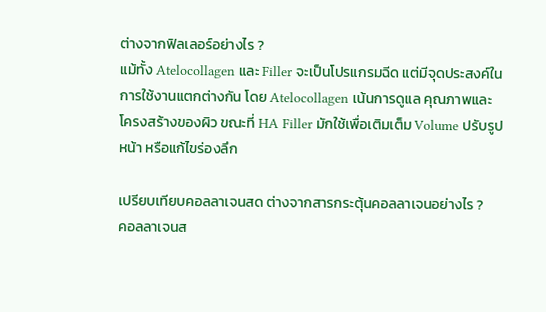ต่างจากฟิลเลอร์อย่างไร ?
แม้ทั้ง Atelocollagen และ Filler จะเป็นโปรแกรมฉีด แต่มีจุดประสงค์ในการใช้งานแตกต่างกัน โดย Atelocollagen เน้นการดูแล คุณภาพและโครงสร้างของผิว ขณะที่ HA Filler มักใช้เพื่อเติมเต็ม Volume ปรับรูปหน้า หรือแก้ไขร่องลึก

เปรียบเทียบคอลลาเจนสด ต่างจากสารกระตุ้นคอลลาเจนอย่างไร ?
คอลลาเจนส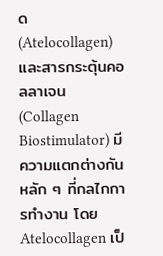ด (Atelocollagen) และสารกระตุ้นคอลลาเจน (Collagen Biostimulator) มีความแตกต่างกันหลัก ๆ ที่กลไกการทำงาน โดย Atelocollagen เป็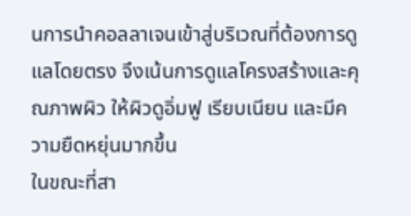นการนำคอลลาเจนเข้าสู่บริเวณที่ต้องการดูแลโดยตรง จึงเน้นการดูแลโครงสร้างและคุณภาพผิว ให้ผิวดูอิ่มฟู เรียบเนียน และมีความยืดหยุ่นมากขึ้น
ในขณะที่สา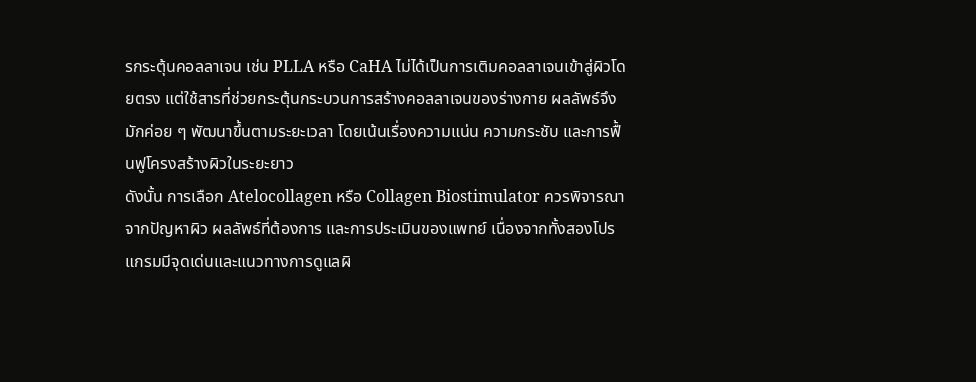รกระตุ้นคอลลาเจน เช่น PLLA หรือ CaHA ไม่ได้เป็นการเติมคอลลาเจนเข้าสู่ผิวโดยตรง แต่ใช้สารที่ช่วยกระตุ้นกระบวนการสร้างคอลลาเจนของร่างกาย ผลลัพธ์จึงมักค่อย ๆ พัฒนาขึ้นตามระยะเวลา โดยเน้นเรื่องความแน่น ความกระชับ และการฟื้นฟูโครงสร้างผิวในระยะยาว
ดังนั้น การเลือก Atelocollagen หรือ Collagen Biostimulator ควรพิจารณาจากปัญหาผิว ผลลัพธ์ที่ต้องการ และการประเมินของแพทย์ เนื่องจากทั้งสองโปรแกรมมีจุดเด่นและแนวทางการดูแลผิ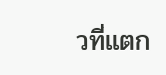วที่แตก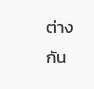ต่างกัน